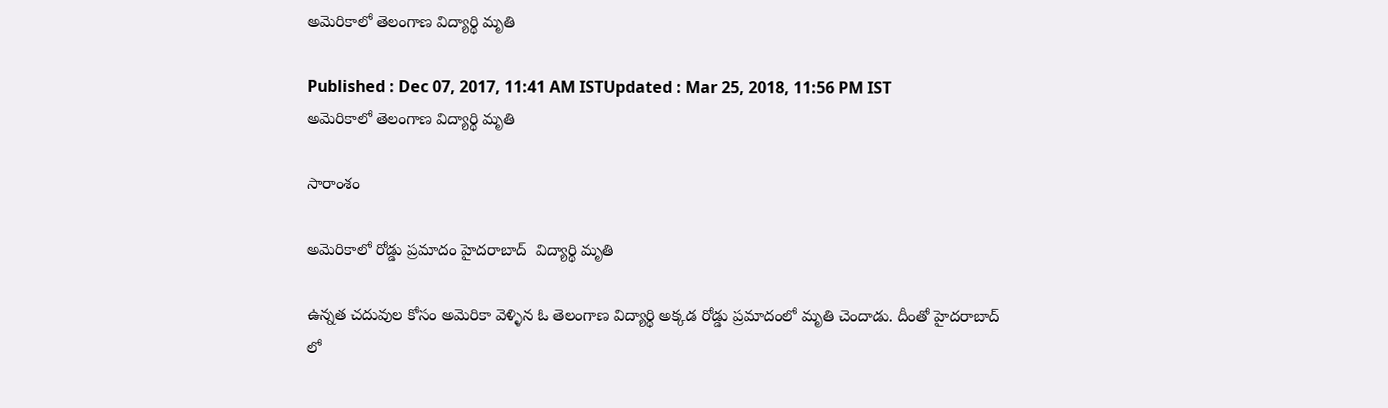అమెరికాలో తెలంగాణ విద్యార్థి మృతి

Published : Dec 07, 2017, 11:41 AM ISTUpdated : Mar 25, 2018, 11:56 PM IST
అమెరికాలో తెలంగాణ విద్యార్థి మృతి

సారాంశం

అమెరికాలో రోడ్డు ప్రమాదం హైదరాబాద్  విద్యార్థి మృతి

ఉన్నత చదువుల కోసం అమెరికా వెళ్ళిన ఓ తెలంగాణ విద్యార్థి అక్కడ రోడ్డు ప్రమాదంలో మృతి చెందాడు. దీంతో హైదరాబాద్ లో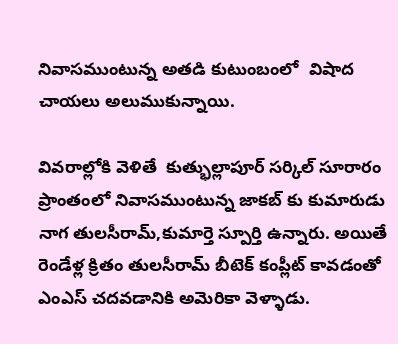నివాసముంటున్న అతడి కుటుంబంలో  విషాద చాయలు అలుముకున్నాయి.

వివరాల్లోకి వెళితే  కుత్భుల్లాపూర్‌ సర్కిల్‌ సూరారం ప్రాంతంలో నివాసముంటున్న జాకబ్‌ కు కుమారుడు నాగ తులసీరామ్,కుమార్తె స్పూర్తి ఉన్నారు. అయితే రెండేళ్ల క్రితం తులసీరామ్ బీటెక్ కంప్లీట్ కావడంతో ఎంఎస్ చదవడానికి అమెరికా వెళ్ళాడు.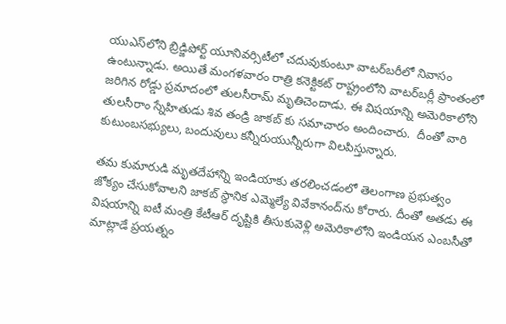యుఎస్‌లోని బ్రిడ్జిపోర్ట్‌ యూనివర్సిటీలో చదువుకుంటూ వాటర్‌బరీలో నివాసం ఉంటున్నాడు. అయితే మంగళవారం రాత్రి కనెక్టికట్ రాష్ట్రంలోని వాటర్‌బర్లీ ప్రాంతంలో జరిగిన రోడ్డు ప్రమాదంలో తులసీరామ్ మృతిచెందాడు. ఈ విషయాన్ని అమెరికాలోని తులసీరాం స్నేహితుడు శివ తండ్రి జాకబ్ కు సమాచారం అందించారు.  దీంతో వారి కుటుంబసభ్యులు, బందువులు కన్నీరుయున్నీరుగా విలపిస్తున్నారు.

తమ కుమారుడి మృతదేహాన్ని ఇండియాకు తరలించడంలో తెలంగాణ ప్రభుత్వం జోక్యం చేసుకోవాలని జాకబ్‌ స్థానిక ఎమ్మెల్యే వివేకానంద్‌ను కోరారు. దీంతో అతడు ఈ విషయాన్ని ఐటీ మంత్రి కేటీఆర్ దృష్టికి తీసుకువెళ్లి అమెరికాలోని ఇండియన ఎంబసీతో మాట్లాడే ప్రయత్నం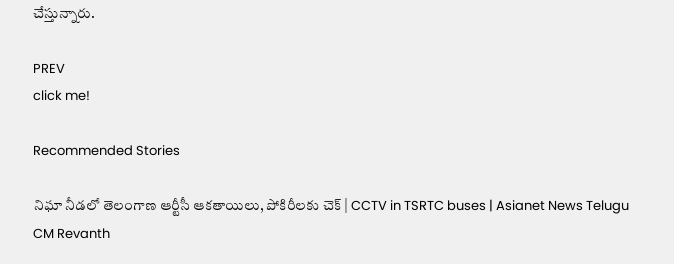చేస్తున్నారు.

PREV
click me!

Recommended Stories

నిఘా నీడలో తెలంగాణ ఆర్టీసీ ఆకతాయిలు, పోకిరీలకు చెక్ | CCTV in TSRTC buses | Asianet News Telugu
CM Revanth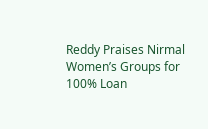Reddy Praises Nirmal Women’s Groups for 100% Loan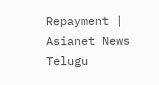Repayment | Asianet News Telugu